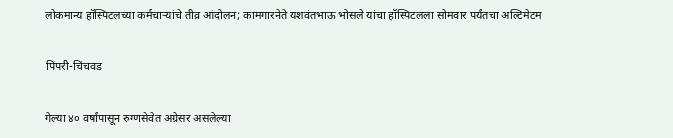लोकमान्य हॉस्पिटलच्या कर्मचाऱ्यांचे तीव्र आंदोलन; कामगारनेते यशवंतभाऊ भोसले यांचा हॉस्पिटलला सोमवार पर्यंतचा अल्टिमेटम

पिंपरी-चिंचवड

गेल्या ४० वर्षांपासून रुग्णसेवेत अग्रेसर असलेल्या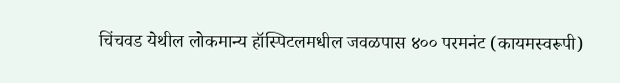चिंचवड येथील लोकमान्य हॉस्पिटलमधील जवळपास ४०० परमनंट (कायमस्वरूपी)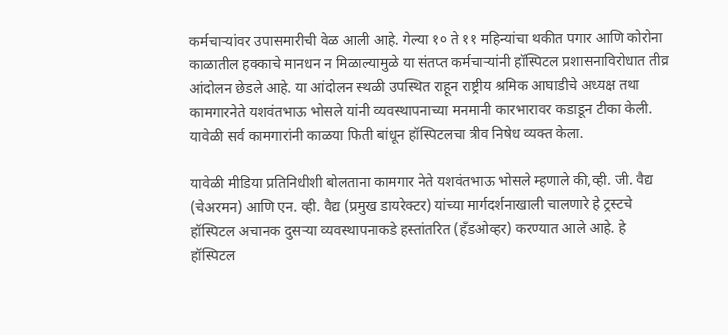कर्मचाऱ्यांवर उपासमारीची वेळ आली आहे. गेल्या १० ते ११ महिन्यांचा थकीत पगार आणि कोरोना काळातील हक्काचे मानधन न मिळाल्यामुळे या संतप्त कर्मचाऱ्यांनी हॉस्पिटल प्रशासनाविरोधात तीव्र आंदोलन छेडले आहे. या आंदोलन स्थळी उपस्थित राहून राष्ट्रीय श्रमिक आघाडीचे अध्यक्ष तथा कामगारनेते यशवंतभाऊ भोसले यांनी व्यवस्थापनाच्या मनमानी कारभारावर कडाडून टीका केली. यावेळी सर्व कामगारांनी काळया फिती बांधून हॉस्पिटलचा त्रीव निषेध व्यक्त केला.

यावेळी मीडिया प्रतिनिधीशी बोलताना कामगार नेते यशवंतभाऊ भोसले म्हणाले की,व्ही. जी. वैद्य (चेअरमन) आणि एन. व्ही. वैद्य (प्रमुख डायरेक्टर) यांच्या मार्गदर्शनाखाली चालणारे हे ट्रस्टचे हॉस्पिटल अचानक दुसऱ्या व्यवस्थापनाकडे हस्तांतरित (हँडओव्हर) करण्यात आले आहे. हे हॉस्पिटल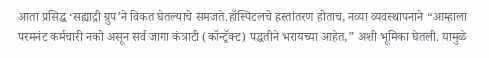आता प्रसिद्ध ‘सह्याद्री ग्रुप’ने विकत घेतल्याचे समजते.हॉस्पिटलचे हस्तांतरण होताच, नव्या व्यवस्थापनाने “आम्हाला परमनंट कर्मचारी नको असून सर्व जागा कंत्राटी (कॉन्ट्रॅक्ट) पद्धतीने भरायच्या आहेत,” अशी भूमिका घेतली. यामुळे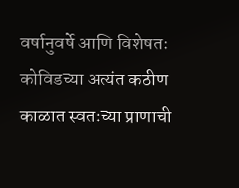वर्षानुवर्षे आणि विशेषतः कोविडच्या अत्यंत कठीण काळात स्वतःच्या प्राणाची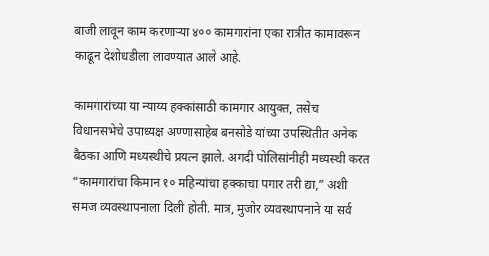बाजी लावून काम करणाऱ्या ४०० कामगारांना एका रात्रीत कामावरून काढून देशोधडीला लावण्यात आले आहे.

कामगारांच्या या न्याय्य हक्कांसाठी कामगार आयुक्त, तसेच विधानसभेचे उपाध्यक्ष अण्णासाहेब बनसोडे यांच्या उपस्थितीत अनेक बैठका आणि मध्यस्थीचे प्रयत्न झाले. अगदी पोलिसांनीही मध्यस्थी करत “कामगारांचा किमान १० महिन्यांचा हक्काचा पगार तरी द्या,” अशी समज व्यवस्थापनाला दिली होती. मात्र, मुजोर व्यवस्थापनाने या सर्व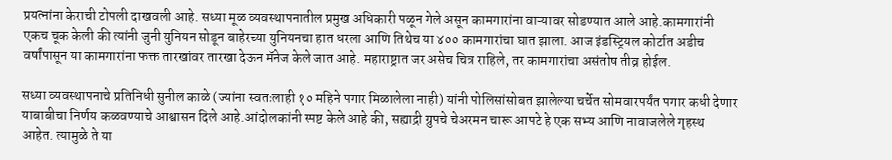प्रयत्नांना केराची टोपली दाखवली आहे. सध्या मूळ व्यवस्थापनातील प्रमुख अधिकारी पळून गेले असून कामगारांना वाऱ्यावर सोडण्यात आले आहे.कामगारांनी एकच चूक केली की त्यांनी जुनी युनियन सोडून बाहेरच्या युनियनचा हात धरला आणि तिथेच या ४०० कामगारांचा घात झाला. आज इंडस्ट्रियल कोर्टात अडीच वर्षांपासून या कामगारांना फक्त तारखांवर तारखा देऊन मॅनेज केले जात आहे. महाराष्ट्रात जर असेच चित्र राहिले, तर कामगारांचा असंतोष तीव्र होईल.

सध्या व्यवस्थापनाचे प्रतिनिधी सुनील काळे (ज्यांना स्वतःलाही १० महिने पगार मिळालेला नाही) यांनी पोलिसांसोबत झालेल्या चर्चेत सोमवारपर्यंत पगार कधी देणार याबाबीचा निर्णय कळवण्याचे आश्वासन दिले आहे.आंदोलकांनी स्पष्ट केले आहे की, सह्याद्री ग्रुपचे चेअरमन चारू आपटे हे एक सभ्य आणि नावाजलेले गृहस्थ आहेत. त्यामुळे ते या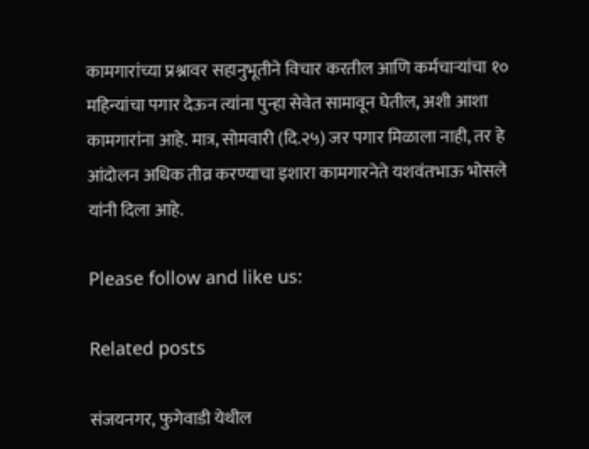कामगारांच्या प्रश्नावर सहानुभूतीने विचार करतील आणि कर्मचाऱ्यांचा १० महिन्यांचा पगार देऊन त्यांना पुन्हा सेवेत सामावून घेतील, अशी आशा कामगारांना आहे. मात्र, सोमवारी (दि.२५) जर पगार मिळाला नाही, तर हे आंदोलन अधिक तीव्र करण्याचा इशारा कामगारनेते यशवंतभाऊ भोसले यांनी दिला आहे.

Please follow and like us:

Related posts

संजयनगर, फुगेवाडी येथील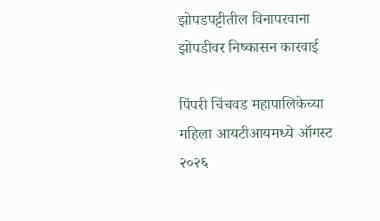झोपडपट्टीतील विनापरवाना झोपडीवर निष्कासन कारवाई

पिंपरी चिंचवड महापालिकेच्या महिला आयटीआयमध्ये ऑगस्ट २०२६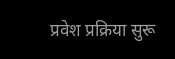प्रवेश प्रक्रिया सुरू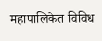महापालिकेत विविध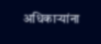अधिकाऱ्यांना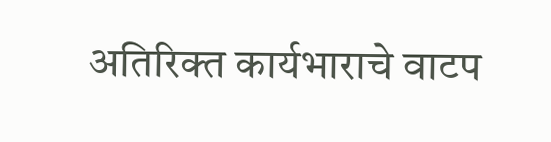अतिरिक्त कार्यभाराचे वाटप